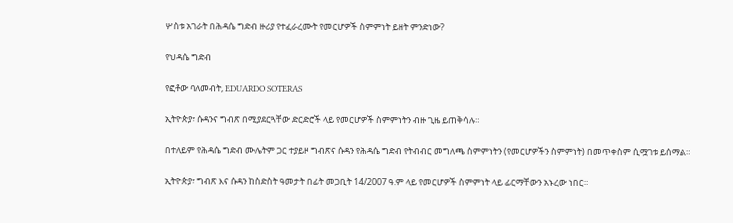ሦስቱ አገራት በሕዳሴ ግድብ ዙሪያ የተፈራረሙት የመርሆዎች ስምምነት ይዘት ምንድነው?

የህዳሴ ግድብ

የፎቶው ባለመብት, EDUARDO SOTERAS

ኢትዮጵያ፣ ሱዳንና ግብጽ በሚያደርጓቸው ድርድሮች ላይ የመርሆዎች ስምምነትን ብዙ ጊዜ ይጠቅሳሉ።

በተለይም የሕዳሴ ግድብ ሙሌትም ጋር ተያይዞ ግብጽና ሱዳን የሕዳሴ ግድብ የትብብር መግለጫ ስምምነትን (የመርሆዎችን ስምምነት) በመጥቀስም ሲሟገቱ ይሰማል።

ኢትዮጵያ፣ ግብጽ እና ሱዳን ከስድስት ዓመታት በፊት መጋቢት 14/2007 ዓ.ም ላይ የመርሆዎች ስምምነት ላይ ፊርማቸውን አኑረው ነበር።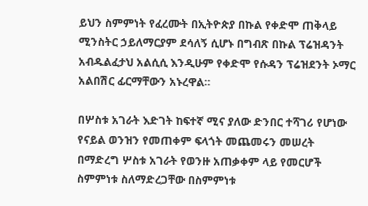ይህን ስምምነት የፈረሙት በኢትዮጵያ በኩል የቀድሞ ጠቅላይ ሚንስትር ኃይለማርያም ደሳለኝ ሲሆኑ በግብጽ በኩል ፕሬዝዳንት አብዱልፈታህ አልሲሲ እንዲሁም የቀድሞ የሱዳን ፕሬዝደንት ኦማር አልበሽር ፊርማቸውን አኑረዋል።

በሦስቱ አገራት እድገት ከፍተኛ ሚና ያለው ድንበር ተሻገሪ የሆነው የናይል ወንዝን የመጠቀም ፍላጎት መጨመሩን መሠረት በማድረግ ሦስቱ አገራት የወንዙ አጠቃቀም ላይ የመርሆች ስምምነቱ ስለማድረጋቸው በስምምነቱ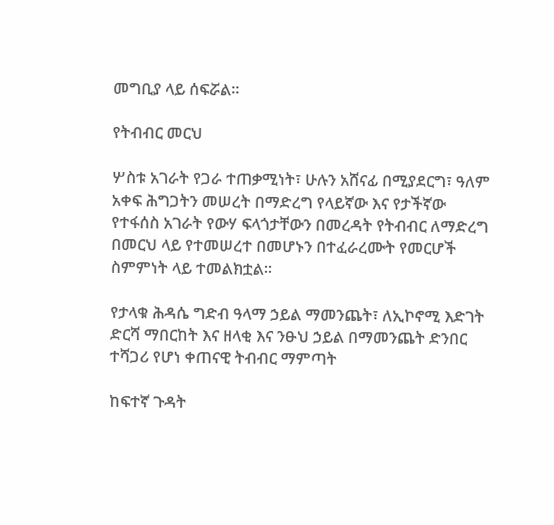መግቢያ ላይ ሰፍሯል።

የትብብር መርህ

ሦስቱ አገራት የጋራ ተጠቃሚነት፣ ሁሉን አሸናፊ በሚያደርግ፣ ዓለም አቀፍ ሕግጋትን መሠረት በማድረግ የላይኛው እና የታችኛው የተፋሰስ አገራት የውሃ ፍላጎታቸውን በመረዳት የትብብር ለማድረግ በመርህ ላይ የተመሠረተ በመሆኑን በተፈራረሙት የመርሆች ስምምነት ላይ ተመልክቷል።

የታላቁ ሕዳሴ ግድብ ዓላማ ኃይል ማመንጨት፣ ለኢኮኖሚ እድገት ድርሻ ማበርከት እና ዘላቂ እና ንፁህ ኃይል በማመንጨት ድንበር ተሻጋሪ የሆነ ቀጠናዊ ትብብር ማምጣት

ከፍተኛ ጉዳት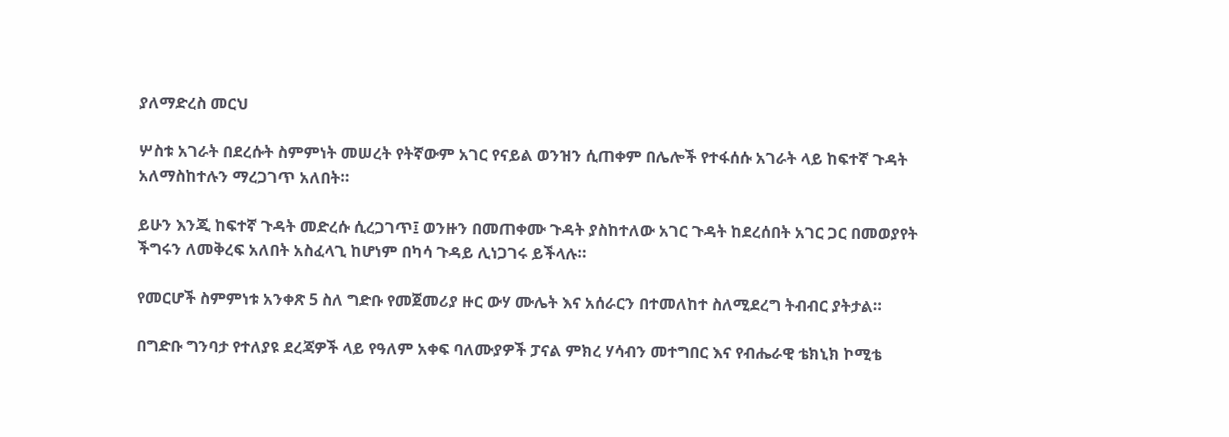ያለማድረስ መርህ

ሦስቱ አገራት በደረሱት ስምምነት መሠረት የትኛውም አገር የናይል ወንዝን ሲጠቀም በሌሎች የተፋሰሱ አገራት ላይ ከፍተኛ ጉዳት አለማስከተሉን ማረጋገጥ አለበት።

ይሁን እንጂ ከፍተኛ ጉዳት መድረሱ ሲረጋገጥ፤ ወንዙን በመጠቀሙ ጉዳት ያስከተለው አገር ጉዳት ከደረሰበት አገር ጋር በመወያየት ችግሩን ለመቅረፍ አለበት አስፈላጊ ከሆነም በካሳ ጉዳይ ሊነጋገሩ ይችላሉ።

የመርሆች ስምምነቱ አንቀጽ 5 ስለ ግድቡ የመጀመሪያ ዙር ውሃ ሙሌት እና አሰራርን በተመለከተ ስለሚደረግ ትብብር ያትታል።

በግድቡ ግንባታ የተለያዩ ደረጃዎች ላይ የዓለም አቀፍ ባለሙያዎች ፓናል ምክረ ሃሳብን መተግበር እና የብሔራዊ ቴክኒክ ኮሚቴ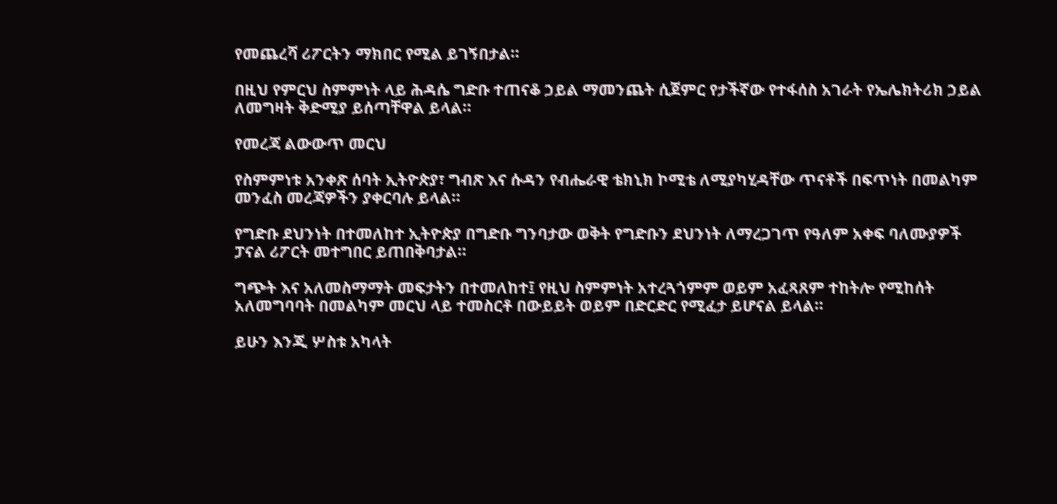የመጨረሻ ሪፖርትን ማክበር የሚል ይገኝበታል።

በዚህ የምርህ ስምምነት ላይ ሕዳሴ ግድቡ ተጠናቆ ኃይል ማመንጨት ሲጀምር የታችኛው የተፋሰስ አገራት የኤሌክትሪክ ኃይል ለመግዛት ቅድሚያ ይሰጣቸዋል ይላል።

የመረጃ ልውውጥ መርህ

የስምምነቱ አንቀጽ ሰባት ኢትዮጵያ፣ ግብጽ እና ሱዳን የብሔራዊ ቴክኒክ ኮሚቴ ለሚያካሂዳቸው ጥናቶች በፍጥነት በመልካም መንፈስ መረጃዎችን ያቀርባሉ ይላል።

የግድቡ ደህንነት በተመለከተ ኢትዮጵያ በግድቡ ግንባታው ወቅት የግድቡን ደህንነት ለማረጋገጥ የዓለም አቀፍ ባለሙያዎች ፓናል ሪፖርት መተግበር ይጠበቅባታል።

ግጭት እና አለመስማማት መፍታትን በተመለከተ፤ የዚህ ስምምነት አተረጓጎምም ወይም አፈጻጸም ተከትሎ የሚከሰት አለመግባባት በመልካም መርህ ላይ ተመስርቶ በውይይት ወይም በድርድር የሚፈታ ይሆናል ይላል።

ይሁን እንጂ ሦስቱ አካላት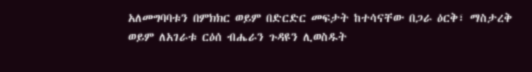አለመግባባቱን በምክክር ወይም በድርድር መፍታት ከተሳናቸው በጋራ ዕርቅ፣ ማስታረቅ ወይም ለአገራቱ ርዕሰ ብሔራን ጉዳዩን ሊወስዱት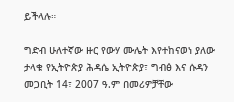ይችላሉ።

ግድብ ሁለተኛው ዙር የውሃ ሙሌት እየተከናወነ ያለው ታላቁ የኢትዮጵያ ሕዳሴ ኢትዮጵያ፣ ግብፅ እና ሱዳን መጋቢት 14፣ 2007 ዓ.ም በመሪዎቻቸው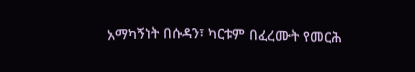አማካኝነት በሱዳን፣ ካርቱም በፈረሙት የመርሕ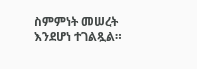ስምምነት መሠረት እንደሆነ ተገልጿል።